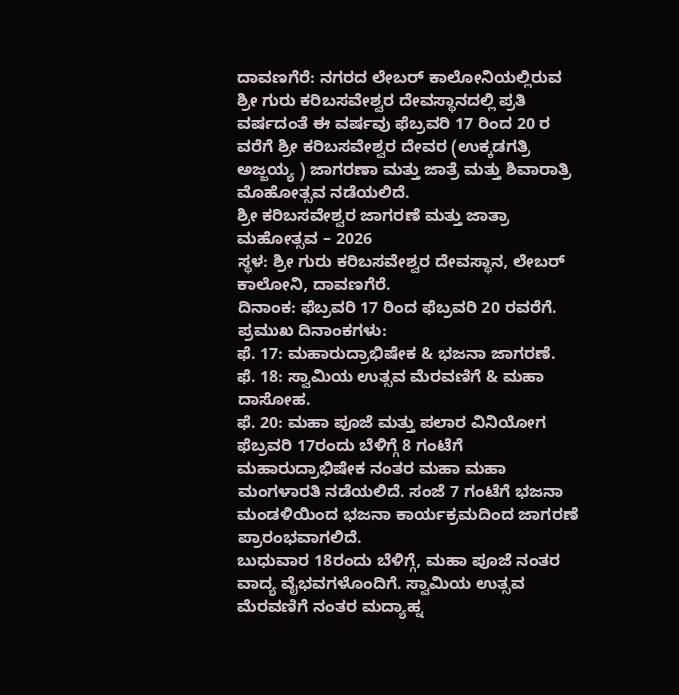ದಾವಣಗೆರೆ: ನಗರದ ಲೇಬರ್ ಕಾಲೋನಿಯಲ್ಲಿರುವ ಶ್ರೀ ಗುರು ಕರಿಬಸವೇಶ್ವರ ದೇವಸ್ಥಾನದಲ್ಲಿ ಪ್ರತಿ ವರ್ಷದಂತೆ ಈ ವರ್ಷವು ಫೆಬ್ರವರಿ 17 ರಿಂದ 20 ರ ವರೆಗೆ ಶ್ರೀ ಕರಿಬಸವೇಶ್ವರ ದೇವರ (ಉಕ್ಕಡಗತ್ರಿ ಅಜ್ಜಯ್ಯ ) ಜಾಗರಣಾ ಮತ್ತು ಜಾತ್ರೆ ಮತ್ತು ಶಿವಾರಾತ್ರಿ ಮೊಹೋತ್ಸವ ನಡೆಯಲಿದೆ.
ಶ್ರೀ ಕರಿಬಸವೇಶ್ವರ ಜಾಗರಣೆ ಮತ್ತು ಜಾತ್ರಾ ಮಹೋತ್ಸವ – 2026
ಸ್ಥಳ: ಶ್ರೀ ಗುರು ಕರಿಬಸವೇಶ್ವರ ದೇವಸ್ಥಾನ, ಲೇಬರ್ ಕಾಲೋನಿ, ದಾವಣಗೆರೆ.
ದಿನಾಂಕ: ಫೆಬ್ರವರಿ 17 ರಿಂದ ಫೆಬ್ರವರಿ 20 ರವರೆಗೆ.
ಪ್ರಮುಖ ದಿನಾಂಕಗಳು:
ಫೆ. 17: ಮಹಾರುದ್ರಾಭಿಷೇಕ & ಭಜನಾ ಜಾಗರಣೆ.
ಫೆ. 18: ಸ್ವಾಮಿಯ ಉತ್ಸವ ಮೆರವಣಿಗೆ & ಮಹಾ ದಾಸೋಹ.
ಫೆ. 20: ಮಹಾ ಪೂಜೆ ಮತ್ತು ಪಲಾರ ವಿನಿಯೋಗ
ಫೆಬ್ರವರಿ 17ರಂದು ಬೆಳಿಗ್ಗೆ 8 ಗಂಟೆಗೆ ಮಹಾರುದ್ರಾಭಿಷೇಕ ನಂತರ ಮಹಾ ಮಹಾ ಮಂಗಳಾರತಿ ನಡೆಯಲಿದೆ. ಸಂಜೆ 7 ಗಂಟೆಗೆ ಭಜನಾ ಮಂಡಳಿಯಿಂದ ಭಜನಾ ಕಾರ್ಯಕ್ರಮದಿಂದ ಜಾಗರಣೆ ಪ್ರಾರಂಭವಾಗಲಿದೆ.
ಬುಧುವಾರ 18ರಂದು ಬೆಳಿಗ್ಗೆ, ಮಹಾ ಪೂಜೆ ನಂತರ ವಾದ್ಯ ವೈಭವಗಳೊಂದಿಗೆ. ಸ್ವಾಮಿಯ ಉತ್ಸವ ಮೆರವಣಿಗೆ ನಂತರ ಮದ್ಯಾಹ್ನ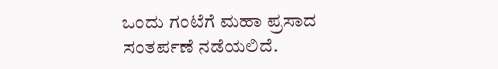ಒಂದು ಗಂಟೆಗೆ ಮಹಾ ಪ್ರಸಾದ ಸಂತರ್ಪಣೆ ನಡೆಯಲಿದೆ.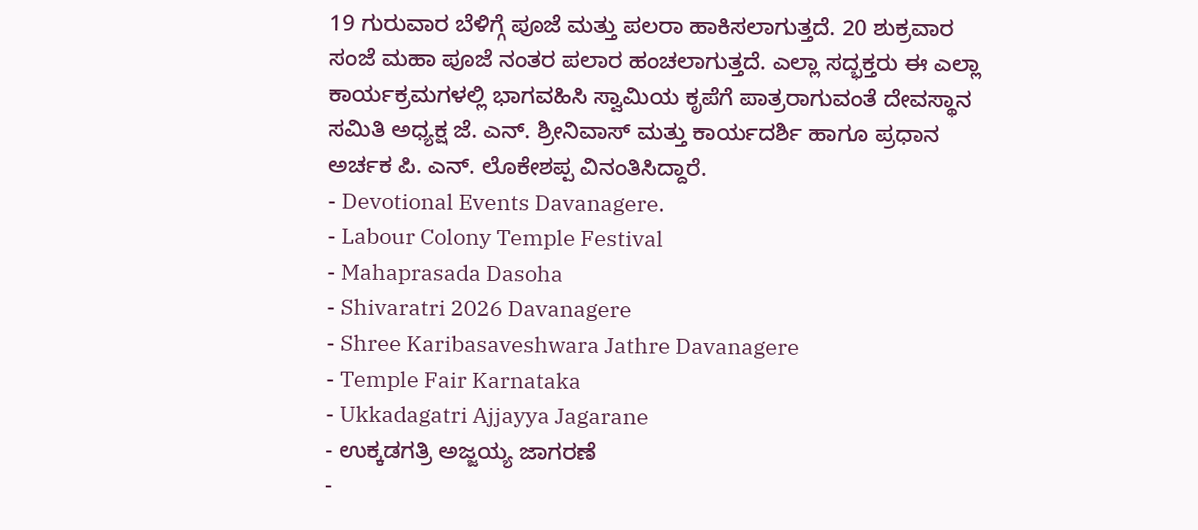19 ಗುರುವಾರ ಬೆಳಿಗ್ಗೆ ಪೂಜೆ ಮತ್ತು ಪಲರಾ ಹಾಕಿಸಲಾಗುತ್ತದೆ. 20 ಶುಕ್ರವಾರ ಸಂಜೆ ಮಹಾ ಪೂಜೆ ನಂತರ ಪಲಾರ ಹಂಚಲಾಗುತ್ತದೆ. ಎಲ್ಲಾ ಸದ್ಭಕ್ತರು ಈ ಎಲ್ಲಾ ಕಾರ್ಯಕ್ರಮಗಳಲ್ಲಿ ಭಾಗವಹಿಸಿ ಸ್ವಾಮಿಯ ಕೃಪೆಗೆ ಪಾತ್ರರಾಗುವಂತೆ ದೇವಸ್ಥಾನ ಸಮಿತಿ ಅಧ್ಯಕ್ಷ ಜೆ. ಎನ್. ಶ್ರೀನಿವಾಸ್ ಮತ್ತು ಕಾರ್ಯದರ್ಶಿ ಹಾಗೂ ಪ್ರಧಾನ ಅರ್ಚಕ ಪಿ. ಎನ್. ಲೊಕೇಶಪ್ಪ ವಿನಂತಿಸಿದ್ದಾರೆ.
- Devotional Events Davanagere.
- Labour Colony Temple Festival
- Mahaprasada Dasoha
- Shivaratri 2026 Davanagere
- Shree Karibasaveshwara Jathre Davanagere
- Temple Fair Karnataka
- Ukkadagatri Ajjayya Jagarane
- ಉಕ್ಕಡಗತ್ರಿ ಅಜ್ಜಯ್ಯ ಜಾಗರಣೆ
-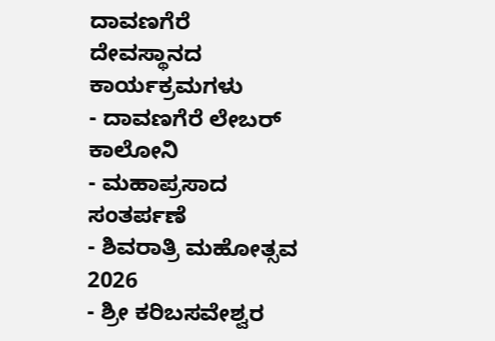ದಾವಣಗೆರೆ ದೇವಸ್ಥಾನದ ಕಾರ್ಯಕ್ರಮಗಳು
- ದಾವಣಗೆರೆ ಲೇಬರ್ ಕಾಲೋನಿ
- ಮಹಾಪ್ರಸಾದ ಸಂತರ್ಪಣೆ
- ಶಿವರಾತ್ರಿ ಮಹೋತ್ಸವ 2026
- ಶ್ರೀ ಕರಿಬಸವೇಶ್ವರ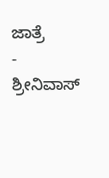ಜಾತ್ರೆ
- ಶ್ರೀನಿವಾಸ್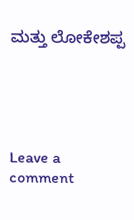ಮತ್ತು ಲೋಕೇಶಪ್ಪ





Leave a comment